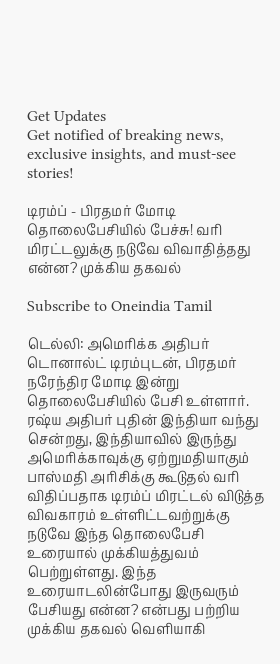Get Updates
Get notified of breaking news, exclusive insights, and must-see stories!

டிரம்ப் - பிரதமர் மோடி தொலைபேசியில் பேச்சு! வரி மிரட்டலுக்கு நடுவே விவாதித்தது என்ன? முக்கிய தகவல்

Subscribe to Oneindia Tamil

டெல்லி: அமெரிக்க அதிபர் டொனால்ட் டிரம்புடன், பிரதமர் நரேந்திர மோடி இன்று தொலைபேசியில் பேசி உள்ளார். ரஷ்ய அதிபர் புதின் இந்தியா வந்து சென்றது, இந்தியாவில் இருந்து அமெரிக்காவுக்கு ஏற்றுமதியாகும் பாஸ்மதி அரிசிக்கு கூடுதல் வரி விதிப்பதாக டிரம்ப் மிரட்டல் விடுத்த விவகாரம் உள்ளிட்டவற்றுக்கு நடுவே இந்த தொலைபேசி உரையால் முக்கியத்துவம் பெற்றுள்ளது. இந்த உரையாடலின்போது இருவரும் பேசியது என்ன? என்பது பற்றிய முக்கிய தகவல் வெளியாகி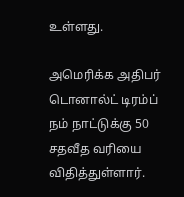உள்ளது.

அமெரிக்க அதிபர் டொனால்ட் டிரம்ப் நம் நாட்டுக்கு 50 சதவீத வரியை விதித்துள்ளார்.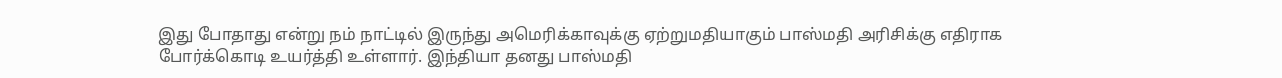இது போதாது என்று நம் நாட்டில் இருந்து அமெரிக்காவுக்கு ஏற்றுமதியாகும் பாஸ்மதி அரிசிக்கு எதிராக போர்க்கொடி உயர்த்தி உள்ளார். இந்தியா தனது பாஸ்மதி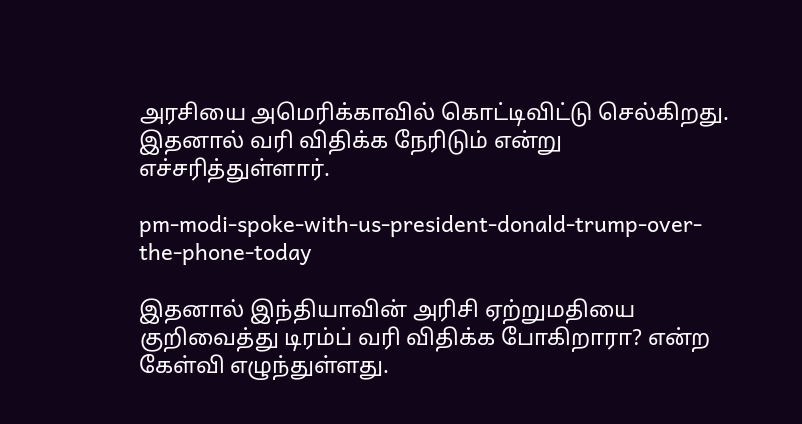அரசியை அமெரிக்காவில் கொட்டிவிட்டு செல்கிறது. இதனால் வரி விதிக்க நேரிடும் என்று எச்சரித்துள்ளார்.

pm-modi-spoke-with-us-president-donald-trump-over-the-phone-today

இதனால் இந்தியாவின் அரிசி ஏற்றுமதியை குறிவைத்து டிரம்ப் வரி விதிக்க போகிறாரா? என்ற கேள்வி எழுந்துள்ளது.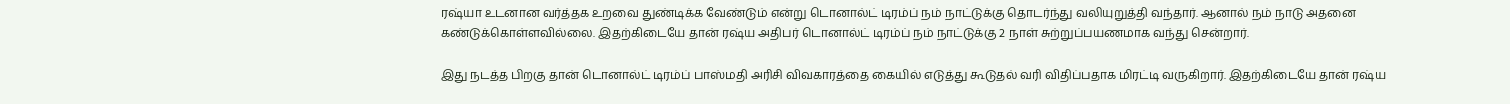ரஷ்யா உடனான வர்த்தக உறவை துண்டிக்க வேண்டும் என்று டொனால்ட் டிரம்ப் நம் நாட்டுக்கு தொடர்ந்து வலியுறுத்தி வந்தார். ஆனால் நம் நாடு அதனை கண்டுக்கொள்ளவில்லை. இதற்கிடையே தான் ரஷ்ய அதிபர் டொனால்ட் டிரம்ப் நம் நாட்டுக்கு 2 நாள் சுற்றுப்பயணமாக வந்து சென்றார்.

இது நடத்த பிறகு தான் டொனால்ட் டிரம்ப் பாஸ்மதி அரிசி விவகாரத்தை கையில் எடுத்து கூடுதல் வரி விதிப்பதாக மிரட்டி வருகிறார். இதற்கிடையே தான் ரஷ்ய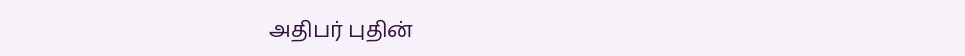அதிபர் புதின்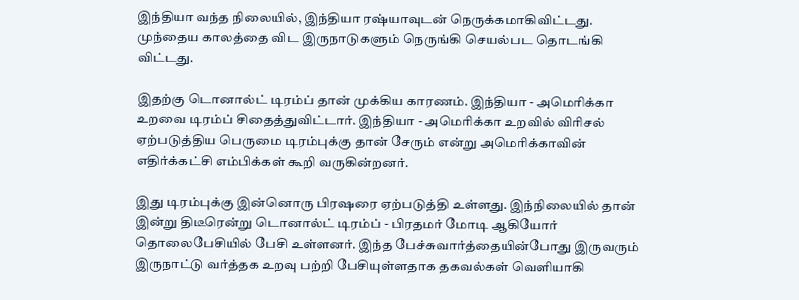இந்தியா வந்த நிலையில், இந்தியா ரஷ்யாவுடன் நெருக்கமாகிவிட்டது. முந்தைய காலத்தை விட இருநாடுகளும் நெருங்கி செயல்பட தொடங்கி விட்டது.

இதற்கு டொனால்ட் டிரம்ப் தான் முக்கிய காரணம். இந்தியா - அமெரிக்கா உறவை டிரம்ப் சிதைத்துவிட்டார். இந்தியா - அமெரிக்கா உறவில் விரிசல் ஏற்படுத்திய பெருமை டிரம்புக்கு தான் சேரும் என்று அமெரிக்காவின் எதிர்க்கட்சி எம்பிக்கள் கூறி வருகின்றனர்.

இது டிரம்புக்கு இன்னொரு பிரஷரை ஏற்படுத்தி உள்ளது. இந்நிலையில் தான் இன்று திடீரென்று டொனால்ட் டிரம்ப் - பிரதமர் மோடி ஆகியோர் தொலைபேசியில் பேசி உள்ளனர். இந்த பேச்சுவார்த்தையின்போது இருவரும் இருநாட்டு வர்த்தக உறவு பற்றி பேசியுள்ளதாக தகவல்கள் வெளியாகி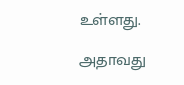உள்ளது.

அதாவது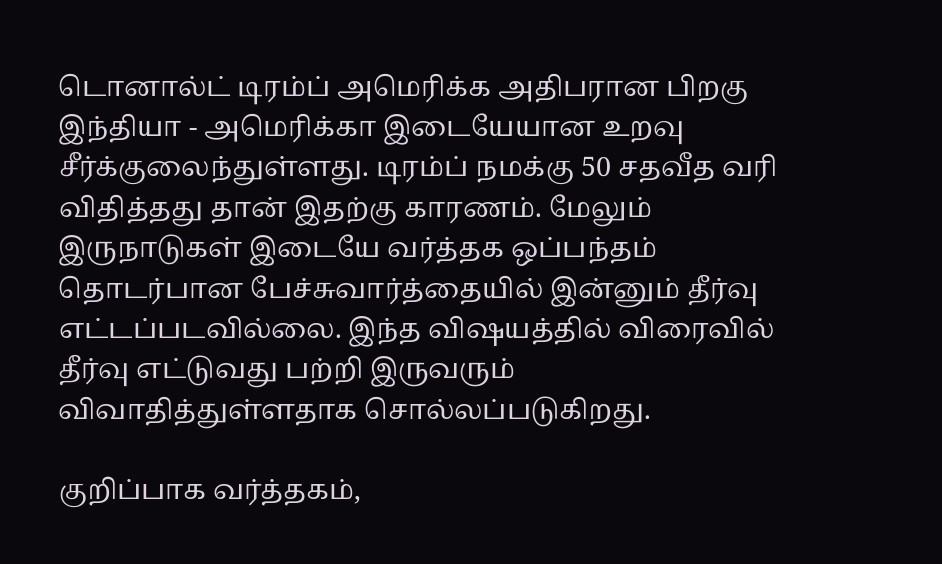டொனால்ட் டிரம்ப் அமெரிக்க அதிபரான பிறகு இந்தியா - அமெரிக்கா இடையேயான உறவு சீர்க்குலைந்துள்ளது. டிரம்ப் நமக்கு 50 சதவீத வரி விதித்தது தான் இதற்கு காரணம். மேலும் இருநாடுகள் இடையே வர்த்தக ஒப்பந்தம் தொடர்பான பேச்சுவார்த்தையில் இன்னும் தீர்வு எட்டப்படவில்லை. இந்த விஷயத்தில் விரைவில் தீர்வு எட்டுவது பற்றி இருவரும் விவாதித்துள்ளதாக சொல்லப்படுகிறது.

குறிப்பாக வர்த்தகம்,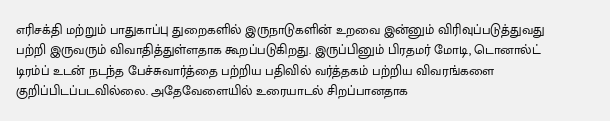எரிசக்தி மற்றும் பாதுகாப்பு துறைகளில் இருநாடுகளின் உறவை இன்னும் விரிவுப்படுத்துவது பற்றி இருவரும் விவாதித்துள்ளதாக கூறப்படுகிறது. இருப்பினும் பிரதமர் மோடி, டொனால்ட் டிரம்ப் உடன் நடந்த பேச்சுவார்த்தை பற்றிய பதிவில் வர்த்தகம் பற்றிய விவரங்களை குறிப்பிடப்படவில்லை. அதேவேளையில் உரையாடல் சிறப்பானதாக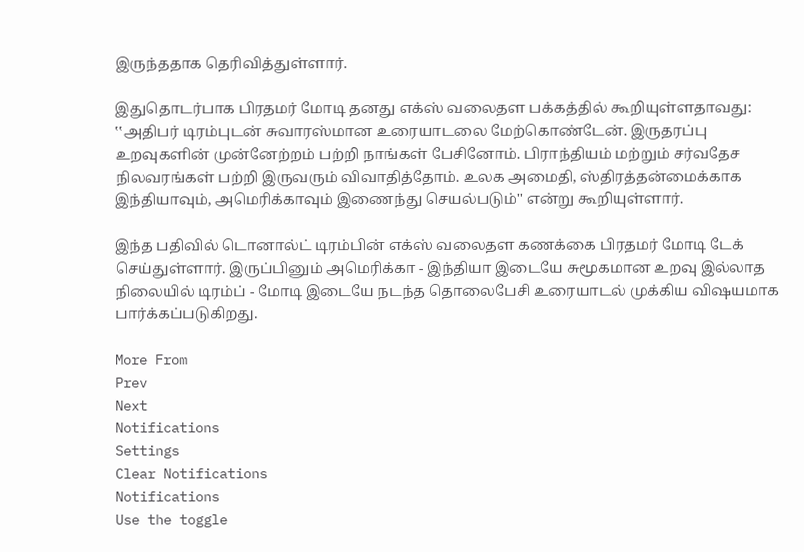இருந்ததாக தெரிவித்துள்ளார்.

இதுதொடர்பாக பிரதமர் மோடி தனது எக்ஸ் வலைதள பக்கத்தில் கூறியுள்ளதாவது: ‛‛அதிபர் டிரம்புடன் சுவாரஸ்மான உரையாடலை மேற்கொண்டேன். இருதரப்பு உறவுகளின் முன்னேற்றம் பற்றி நாங்கள் பேசினோம். பிராந்தியம் மற்றும் சர்வதேச நிலவரங்கள் பற்றி இருவரும் விவாதித்தோம். உலக அமைதி, ஸ்திரத்தன்மைக்காக இந்தியாவும், அமெரிக்காவும் இணைந்து செயல்படும்'' என்று கூறியுள்ளார்.

இந்த பதிவில் டொனால்ட் டிரம்பின் எக்ஸ் வலைதள கணக்கை பிரதமர் மோடி டேக் செய்துள்ளார். இருப்பினும் அமெரிக்கா - இந்தியா இடையே சுமூகமான உறவு இல்லாத நிலையில் டிரம்ப் - மோடி இடையே நடந்த தொலைபேசி உரையாடல் முக்கிய விஷயமாக பார்க்கப்படுகிறது.

More From
Prev
Next
Notifications
Settings
Clear Notifications
Notifications
Use the toggle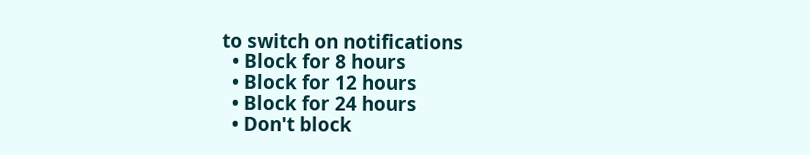to switch on notifications
  • Block for 8 hours
  • Block for 12 hours
  • Block for 24 hours
  • Don't block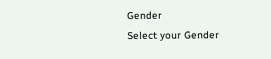Gender
Select your Gender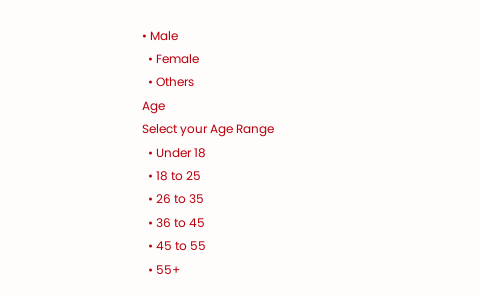• Male
  • Female
  • Others
Age
Select your Age Range
  • Under 18
  • 18 to 25
  • 26 to 35
  • 36 to 45
  • 45 to 55
  • 55+